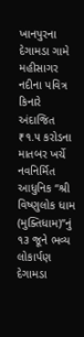ખાનપુરના દેગામડા ગામે મહીસાગર નદીના પવિત્ર કિનારે અંદાજિત ₹૧.૫ કરોડના માતબર ખર્ચે નવનિર્મિત આધુનિક “શ્રી વિષ્ણુલોક ધામ (મુક્તિધામ)”નું ૧૩ જૂને ભવ્ય લોકાર્પણ
દેગામડા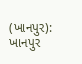(ખાનપુર): ખાનપુર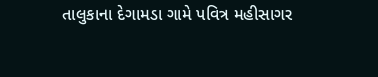તાલુકાના દેગામડા ગામે પવિત્ર મહીસાગર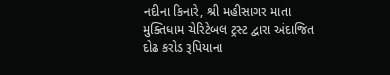નદીના કિનારે, શ્રી મહીસાગર માતા મુક્તિધામ ચેરિટેબલ ટ્રસ્ટ દ્વારા અંદાજિત દોઢ કરોડ રૂપિયાના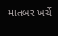માતબર ખર્ચે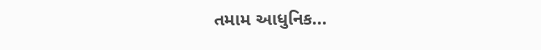તમામ આધુનિક...